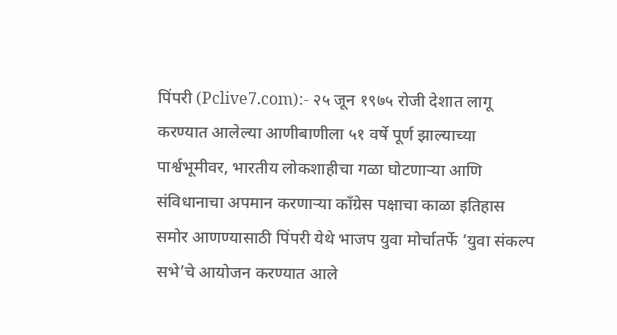पिंपरी (Pclive7.com):- २५ जून १९७५ रोजी देशात लागू करण्यात आलेल्या आणीबाणीला ५१ वर्षे पूर्ण झाल्याच्या पार्श्वभूमीवर, भारतीय लोकशाहीचा गळा घोटणाऱ्या आणि संविधानाचा अपमान करणाऱ्या काँग्रेस पक्षाचा काळा इतिहास समोर आणण्यासाठी पिंपरी येथे भाजप युवा मोर्चातर्फे ‘युवा संकल्प सभे’चे आयोजन करण्यात आले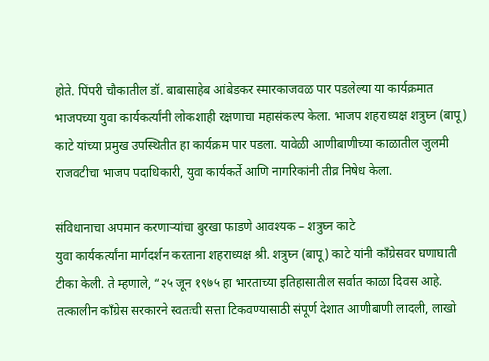होते. पिंपरी चौकातील डॉ. बाबासाहेब आंबेडकर स्मारकाजवळ पार पडलेल्या या कार्यक्रमात भाजपच्या युवा कार्यकर्त्यांनी लोकशाही रक्षणाचा महासंकल्प केला. भाजप शहराध्यक्ष शत्रुघ्न (बापू) काटे यांच्या प्रमुख उपस्थितीत हा कार्यक्रम पार पडला. यावेळी आणीबाणीच्या काळातील जुलमी राजवटीचा भाजप पदाधिकारी, युवा कार्यकर्ते आणि नागरिकांनी तीव्र निषेध केला.

संविधानाचा अपमान करणाऱ्यांचा बुरखा फाडणे आवश्यक – शत्रुघ्न काटे
युवा कार्यकर्त्यांना मार्गदर्शन करताना शहराध्यक्ष श्री. शत्रुघ्न (बापू) काटे यांनी काँग्रेसवर घणाघाती टीका केली. ते म्हणाले, “२५ जून १९७५ हा भारताच्या इतिहासातील सर्वात काळा दिवस आहे. तत्कालीन काँग्रेस सरकारने स्वतःची सत्ता टिकवण्यासाठी संपूर्ण देशात आणीबाणी लादली, लाखो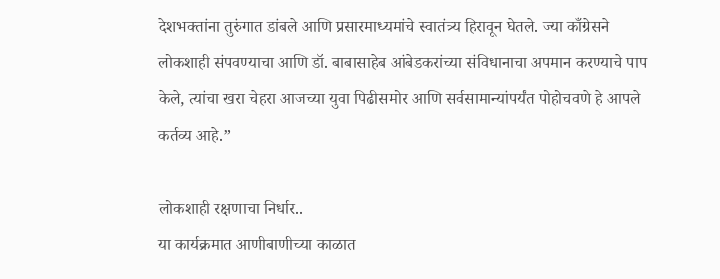देशभक्तांना तुरुंगात डांबले आणि प्रसारमाध्यमांचे स्वातंत्र्य हिरावून घेतले. ज्या काँग्रेसने लोकशाही संपवण्याचा आणि डॉ. बाबासाहेब आंबेडकरांच्या संविधानाचा अपमान करण्याचे पाप केले, त्यांचा खरा चेहरा आजच्या युवा पिढीसमोर आणि सर्वसामान्यांपर्यंत पोहोचवणे हे आपले कर्तव्य आहे.”

लोकशाही रक्षणाचा निर्धार..
या कार्यक्रमात आणीबाणीच्या काळात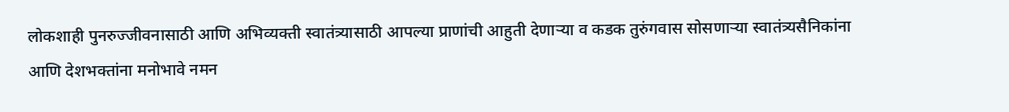लोकशाही पुनरुज्जीवनासाठी आणि अभिव्यक्ती स्वातंत्र्यासाठी आपल्या प्राणांची आहुती देणाऱ्या व कडक तुरुंगवास सोसणाऱ्या स्वातंत्र्यसैनिकांना आणि देशभक्तांना मनोभावे नमन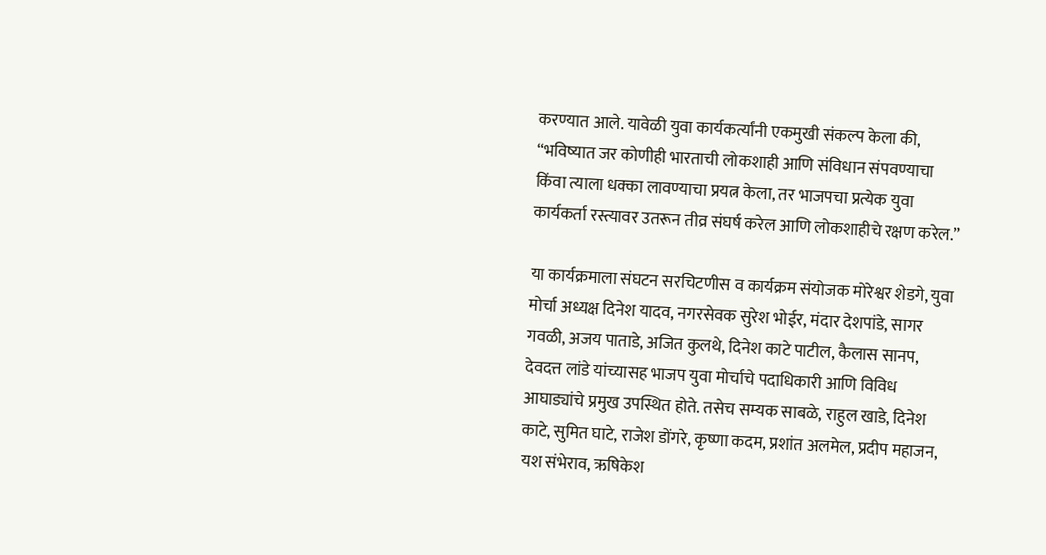करण्यात आले. यावेळी युवा कार्यकर्त्यांनी एकमुखी संकल्प केला की, “भविष्यात जर कोणीही भारताची लोकशाही आणि संविधान संपवण्याचा किंवा त्याला धक्का लावण्याचा प्रयत्न केला, तर भाजपचा प्रत्येक युवा कार्यकर्ता रस्त्यावर उतरून तीव्र संघर्ष करेल आणि लोकशाहीचे रक्षण करेल.”

या कार्यक्रमाला संघटन सरचिटणीस व कार्यक्रम संयोजक मोरेश्वर शेडगे, युवा मोर्चा अध्यक्ष दिनेश यादव, नगरसेवक सुरेश भोईर, मंदार देशपांडे, सागर गवळी, अजय पाताडे, अजित कुलथे, दिनेश काटे पाटील, कैलास सानप, देवदत्त लांडे यांच्यासह भाजप युवा मोर्चाचे पदाधिकारी आणि विविध आघाड्यांचे प्रमुख उपस्थित होते. तसेच सम्यक साबळे, राहुल खाडे, दिनेश काटे, सुमित घाटे, राजेश डोंगरे, कृष्णा कदम, प्रशांत अलमेल, प्रदीप महाजन, यश संभेराव, ऋषिकेश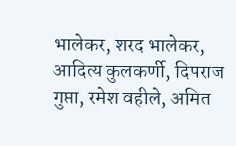भालेकर, शरद भालेकर, आदित्य कुलकर्णी, दिपराज गुप्ता, रमेश वहीले, अमित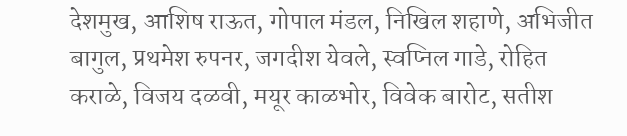देशमुख, आशिष राऊत, गोपाल मंडल, निखिल शहाणे, अभिजीत बागुल, प्रथमेश रुपनर, जगदीश येवले, स्वप्निल गाडे, रोहित कराळे, विजय दळवी, मयूर काळभोर, विवेक बारोट, सतीश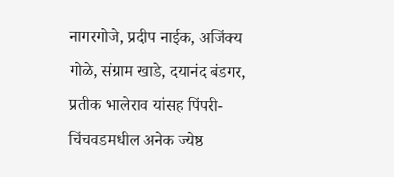नागरगोजे, प्रदीप नाईक, अजिंक्य गोळे, संग्राम खाडे, दयानंद बंडगर, प्रतीक भालेराव यांसह पिंपरी- चिंचवडमधील अनेक ज्येष्ठ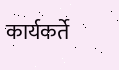कार्यकर्ते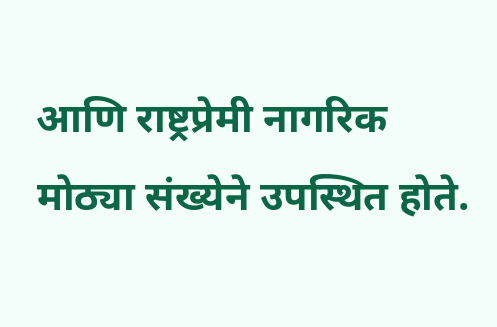आणि राष्ट्रप्रेमी नागरिक मोठ्या संख्येने उपस्थित होते.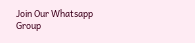Join Our Whatsapp Group